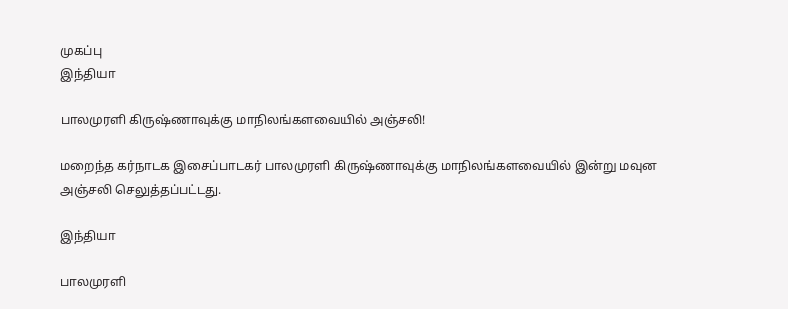முகப்பு
இந்தியா

பாலமுரளி கிருஷ்ணாவுக்கு மாநிலங்களவையில் அஞ்சலி!

மறைந்த கர்நாடக இசைப்பாடகர் பாலமுரளி கிருஷ்ணாவுக்கு மாநிலங்களவையில் இன்று மவுன அஞ்சலி செலுத்தப்பட்டது.

இந்தியா

பாலமுரளி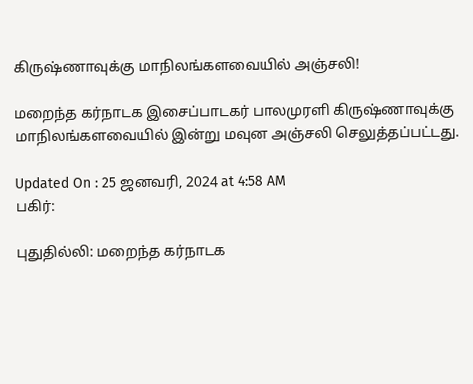கிருஷ்ணாவுக்கு மாநிலங்களவையில் அஞ்சலி!

மறைந்த கர்நாடக இசைப்பாடகர் பாலமுரளி கிருஷ்ணாவுக்கு மாநிலங்களவையில் இன்று மவுன அஞ்சலி செலுத்தப்பட்டது.

Updated On : 25 ஜனவரி, 2024 at 4:58 AM
பகிர்:

புதுதில்லி: மறைந்த கர்நாடக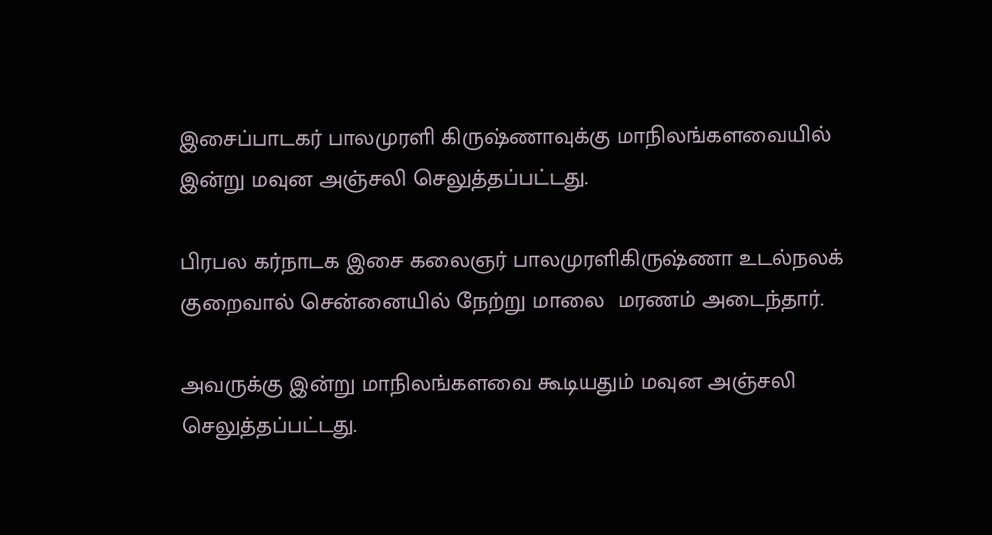இசைப்பாடகர் பாலமுரளி கிருஷ்ணாவுக்கு மாநிலங்களவையில் இன்று மவுன அஞ்சலி செலுத்தப்பட்டது.

பிரபல கர்நாடக இசை கலைஞர் பாலமுரளிகிருஷ்ணா உடல்நலக் குறைவால் சென்னையில் நேற்று மாலை  மரணம் அடைந்தார்.

அவருக்கு இன்று மாநிலங்களவை கூடியதும் மவுன அஞ்சலி செலுத்தப்பட்டது.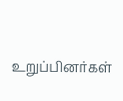உறுப்பினர்கள்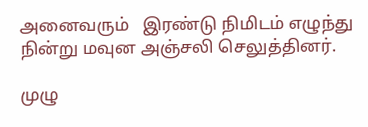அனைவரும்   இரண்டு நிமிடம் எழுந்து நின்று மவுன அஞ்சலி செலுத்தினர்.

முழு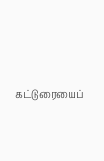கட்டுரையைப்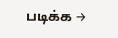படிக்க →